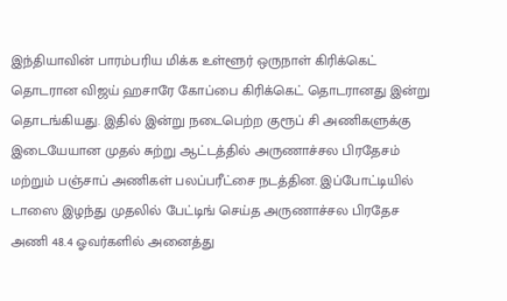இந்தியாவின் பாரம்பரிய மிக்க உள்ளூர் ஒருநாள் கிரிக்கெட் தொடரான விஜய் ஹசாரே கோப்பை கிரிக்கெட் தொடரானது இன்று தொடங்கியது. இதில் இன்று நடைபெற்ற குரூப் சி அணிகளுக்கு இடையேயான முதல் சுற்று ஆட்டத்தில் அருணாச்சல பிரதேசம் மற்றும் பஞ்சாப் அணிகள் பலப்பரீட்சை நடத்தின. இப்போட்டியில் டாஸை இழந்து முதலில் பேட்டிங் செய்த அருணாச்சல பிரதேச அணி 48.4 ஓவர்களில் அனைத்து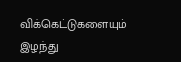விக்கெட்டுகளையும் இழந்து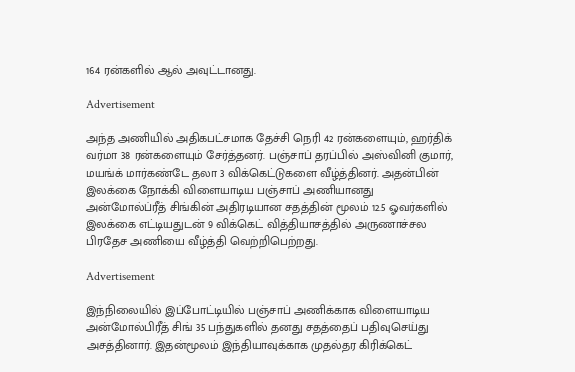164 ரன்களில் ஆல் அவுட்டானது.

Advertisement

அந்த அணியில் அதிகபட்சமாக தேச்சி நெரி 42 ரன்களையும், ஹர்திக் வர்மா 38 ரன்களையும் சேர்த்தனர். பஞ்சாப் தரப்பில் அஸ்வினி குமார், மயங்க் மார்கண்டே தலா 3 விக்கெட்டுகளை வீழ்த்தினர். அதன்பின் இலக்கை நோக்கி விளையாடிய பஞ்சாப் அணியானது அன்மோல்ப்ரீத் சிங்கின் அதிரடியான சதத்தின் மூலம் 12.5 ஓவர்களில் இலக்கை எட்டியதுடன் 9 விக்கெட் வித்தியாசத்தில் அருணாச்சல பிரதேச அணியை வீழ்த்தி வெற்றிபெற்றது.

Advertisement

இந்நிலையில் இப்போட்டியில் பஞ்சாப் அணிக்காக விளையாடிய அன்மோல்பிரீத் சிங் 35 பந்துகளில் தனது சதத்தைப் பதிவுசெய்து அசத்தினார். இதன்மூலம் இந்தியாவுக்காக முதல்தர கிரிக்கெட்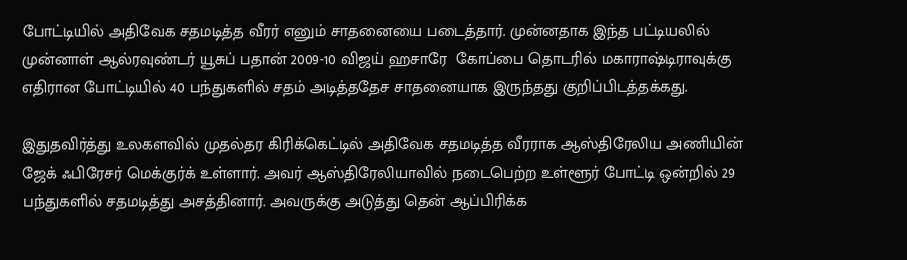போட்டியில் அதிவேக சதமடித்த வீரர் எனும் சாதனையை படைத்தார். முன்னதாக இந்த பட்டியலில் முன்னாள் ஆல்ரவுண்டர் யூசுப் பதான் 2009-10 விஜய் ஹசாரே  கோப்பை தொடரில் மகாராஷ்டிராவுக்கு எதிரான போட்டியில் 40 பந்துகளில் சதம் அடித்ததேச சாதனையாக இருந்தது குறிப்பிடத்தக்கது.

இதுதவிர்த்து உலகளவில் முதல்தர கிரிக்கெட்டில் அதிவேக சதமடித்த வீரராக ஆஸ்திரேலிய அணியின் ஜேக் ஃபிரேசர் மெக்குர்க் உள்ளார். அவர் ஆஸ்திரேலியாவில் நடைபெற்ற உள்ளூர் போட்டி ஒன்றில் 29 பந்துகளில் சதமடித்து அசத்தினார். அவருக்கு அடுத்து தென் ஆப்பிரிக்க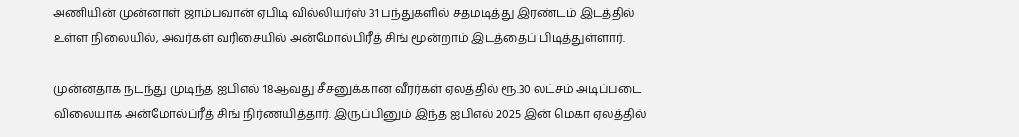அணியின் முன்னாள் ஜாம்பவான் ஏபிடி வில்லியர்ஸ் 31 பந்துகளில் சதமடித்து இரண்டம் இடத்தில் உள்ள நிலையில், அவர்கள் வரிசையில் அன்மோல்பிரீத் சிங் மூன்றாம் இடத்தைப் பிடித்துள்ளார்.

முன்னதாக நடந்து முடிந்த ஐபிஎல் 18ஆவது சீசனுக்கான வீரர்கள் ஏலத்தில் ரூ.30 லட்சம் அடிப்படை விலையாக அன்மோல்ப்ரீத் சிங் நிர்ணயித்தார். இருப்பினும் இந்த ஐபிஎல் 2025 இன் மெகா ஏலத்தில்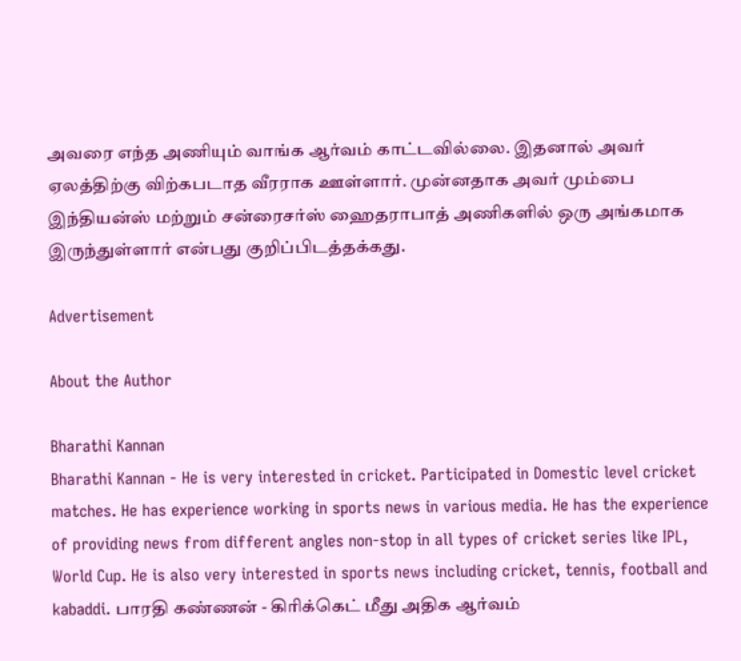அவரை எந்த அணியும் வாங்க ஆர்வம் காட்டவில்லை. இதனால் அவர் ஏலத்திற்கு விற்கபடாத வீரராக ஊள்ளார். முன்னதாக அவர் மும்பை இந்தியன்ஸ் மற்றும் சன்ரைசர்ஸ் ஹைதராபாத் அணிகளில் ஒரு அங்கமாக இருந்துள்ளார் என்பது குறிப்பிடத்தக்கது.

Advertisement

About the Author

Bharathi Kannan
Bharathi Kannan - He is very interested in cricket. Participated in Domestic level cricket matches. He has experience working in sports news in various media. He has the experience of providing news from different angles non-stop in all types of cricket series like IPL, World Cup. He is also very interested in sports news including cricket, tennis, football and kabaddi. பாரதி கண்ணன் - கிரிக்கெட் மீது அதிக ஆர்வம்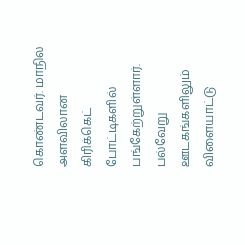கொண்டவர். மாநில அளவிலான கிரிக்கெட் போட்டிகளில் பங்கேற்றுள்ளார். பல்வேறு ஊடகங்களிலும் விளையாட்டு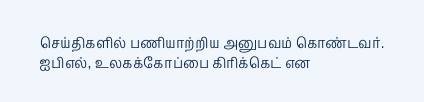செய்திகளில் பணியாற்றிய அனுபவம் கொண்டவர். ஐபிஎல், உலகக்கோப்பை கிரிக்கெட் என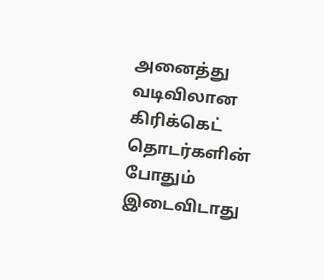அனைத்து வடிவிலான கிரிக்கெட் தொடர்களின் போதும் இடைவிடாது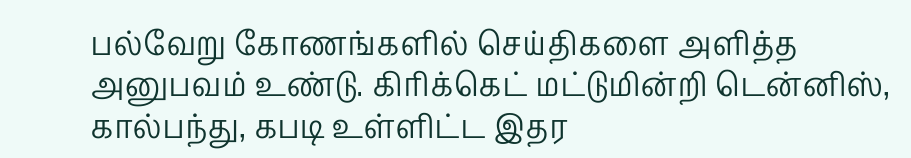பல்வேறு கோணங்களில் செய்திகளை அளித்த அனுபவம் உண்டு. கிரிக்கெட் மட்டுமின்றி டென்னிஸ், கால்பந்து, கபடி உள்ளிட்ட இதர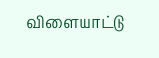விளையாட்டு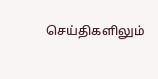செய்திகளிலும்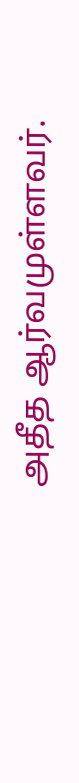அதீத ஆர்வமுள்ளவர்.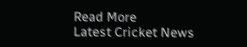Read More
Latest Cricket News